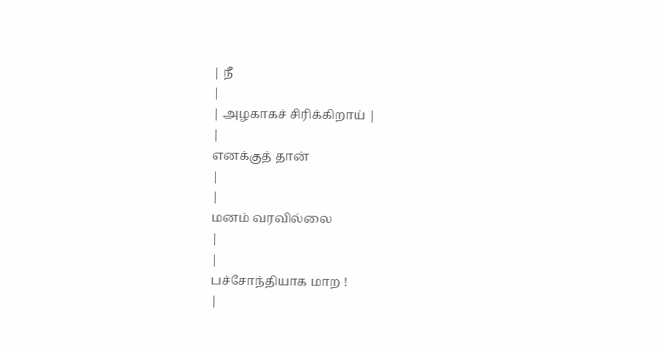| நீ
|
| அழகாகச் சிரிக்கிறாய் |
|
எனக்குத் தான்
|
|
மனம் வரவில்லை
|
|
பச்சோந்தியாக மாற !
|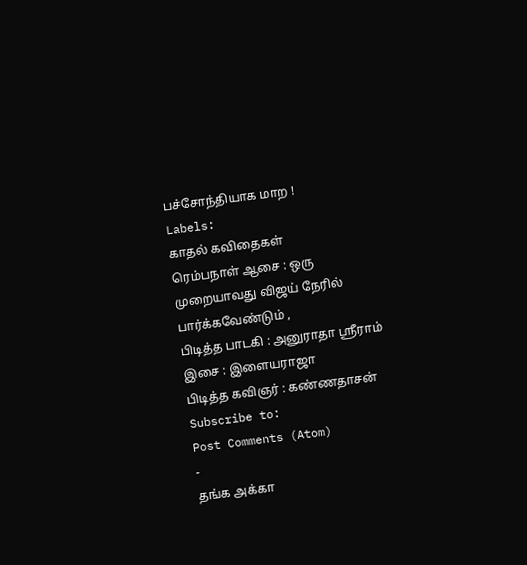பச்சோந்தியாக மாற !
Labels:
காதல் கவிதைகள்
ரெம்பநாள் ஆசை : ஒரு முறையாவது விஜய் நேரில் பார்க்கவேண்டும் ,
பிடித்த பாடகி : அனுராதா ஸ்ரீராம்
இசை : இளையராஜா
பிடித்த கவிஞர் : கண்ணதாசன்
Subscribe to:
Post Comments (Atom)
-
தங்க அக்கா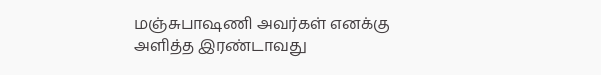மஞ்சுபாஷணி அவர்கள் எனக்கு அளித்த இரண்டாவது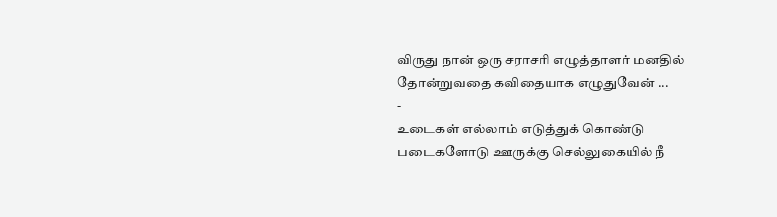விருது நான் ஒரு சராசரி எழுத்தாளர் மனதில் தோன்றுவதை கவிதையாக எழுதுவேன் ...
-
உடைகள் எல்லாம் எடுத்துக் கொண்டு படைகளோடு ஊருக்கு செல்லுகையில் நீ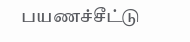பயணச்சீட்டு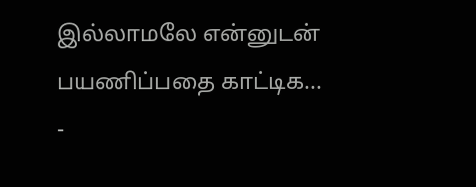இல்லாமலே என்னுடன் பயணிப்பதை காட்டிக...
-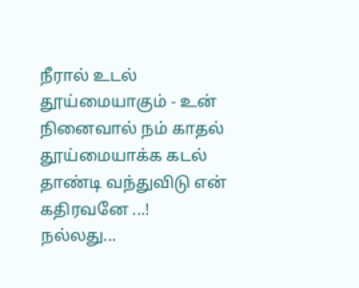நீரால் உடல் தூய்மையாகும் - உன் நினைவால் நம் காதல் தூய்மையாக்க கடல் தாண்டி வந்துவிடு என் கதிரவனே ...!
நல்லது...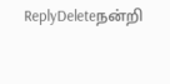ReplyDeleteநன்றி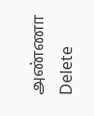அண்ணா
Delete